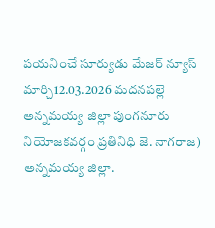పయనించే సూర్యుడు మేజర్ న్యూస్ మార్చి12.03.2026 మదనపల్లె అన్నమయ్య జిల్లా పుంగనూరు నియోజకవర్గం ప్రతినిధి జె. నాగరాజ) అన్నమయ్య జిల్లా.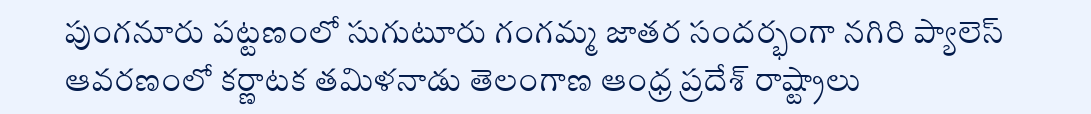పుంగనూరు పట్టణంలో సుగుటూరు గంగమ్మ జాతర సందర్భంగా నగిరి ప్యాలెస్ ఆవరణంలో కర్ణాటక తమిళనాడు తెలంగాణ ఆంధ్ర ప్రదేశ్ రాష్ట్రాలు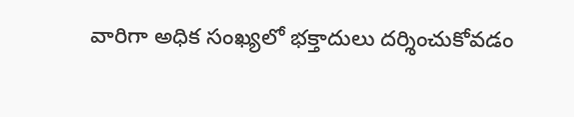వారిగా అధిక సంఖ్యలో భక్తాదులు దర్శించుకోవడం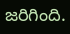జరిగింది.